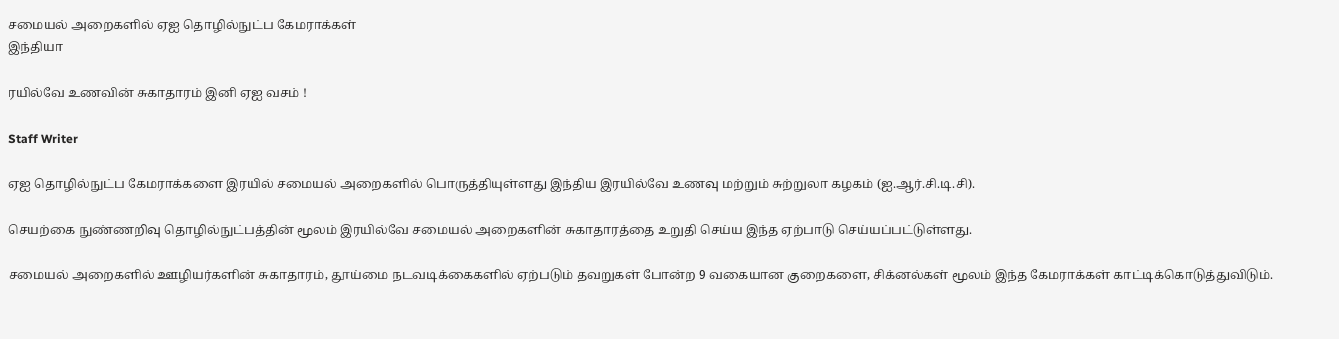சமையல் அறைகளில் ஏஐ தொழில்நுட்ப கேமராக்கள்
இந்தியா

ரயில்வே உணவின் சுகாதாரம் இனி ஏஐ வசம் !

Staff Writer

ஏஐ தொழில்நுட்ப கேமராக்களை இரயில் சமையல் அறைகளில் பொருத்தியுள்ளது இந்திய இரயில்வே உணவு மற்றும் சுற்றுலா கழகம் (ஐ.ஆர்.சி.டி.சி).

செயற்கை நுண்ணறிவு தொழில்நுட்பத்தின் மூலம் இரயில்வே சமையல் அறைகளின் சுகாதாரத்தை உறுதி செய்ய இந்த ஏற்பாடு செய்யப்பட்டுள்ளது.

சமையல் அறைகளில் ஊழியர்களின் சுகாதாரம், தூய்மை நடவடிக்கைகளில் ஏற்படும் தவறுகள் போன்ற 9 வகையான குறைகளை, சிக்னல்கள் மூலம் இந்த கேமராக்கள் காட்டிக்கொடுத்துவிடும்.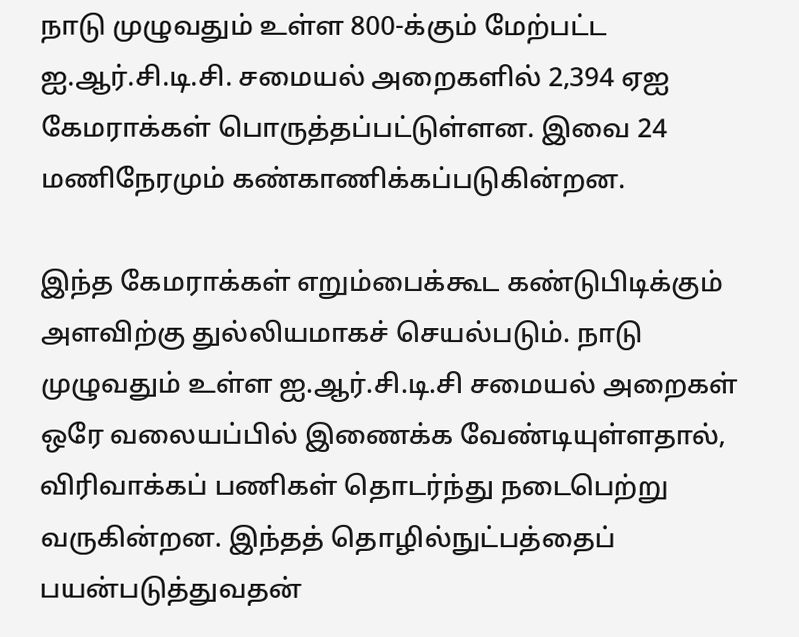நாடு முழுவதும் உள்ள 800-க்கும் மேற்பட்ட ஐ.ஆர்.சி.டி.சி. சமையல் அறைகளில் 2,394 ஏஐ கேமராக்கள் பொருத்தப்பட்டுள்ளன. இவை 24 மணிநேரமும் கண்காணிக்கப்படுகின்றன.

இந்த கேமராக்கள் எறும்பைக்கூட கண்டுபிடிக்கும் அளவிற்கு துல்லியமாகச் செயல்படும். நாடு முழுவதும் உள்ள ஐ.ஆர்.சி.டி.சி சமையல் அறைகள் ஒரே வலையப்பில் இணைக்க வேண்டியுள்ளதால், விரிவாக்கப் பணிகள் தொடர்ந்து நடைபெற்று வருகின்றன. இந்தத் தொழில்நுட்பத்தைப் பயன்படுத்துவதன்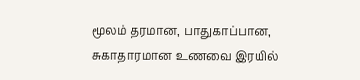மூலம் தரமான, பாதுகாப்பான, சுகாதாரமான உணவை இரயில்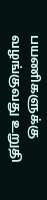பயணிகளுக்கு வழங்குவது உறுதி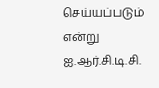செய்யப்படும் என்று ஐ.ஆர்.சி.டி.சி.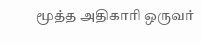மூத்த அதிகாரி ஒருவர்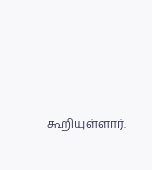கூறியுள்ளார்.